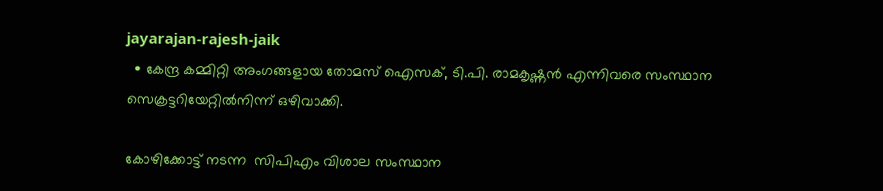jayarajan-rajesh-jaik
  • കേന്ദ്ര കമ്മിറ്റി അംഗങ്ങളായ തോമസ് ഐസക്, ടി.പി. രാമകൃഷ്ണൻ എന്നിവരെ സംസ്ഥാന സെക്രട്ടറിയേറ്റിൽനിന്ന് ഒഴിവാക്കി.

കോഴിക്കോട്ട് നടന്ന  സിപിഎം വിശാല സംസ്ഥാന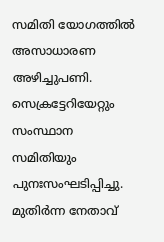സമിതി യോഗത്തിൽ അസാധാരണ അഴിച്ചുപണി. സെക്രട്ടേറിയേറ്റും സംസ്ഥാന സമിതിയും പുനഃസംഘടിപ്പിച്ചു.   മുതിർന്ന നേതാവ്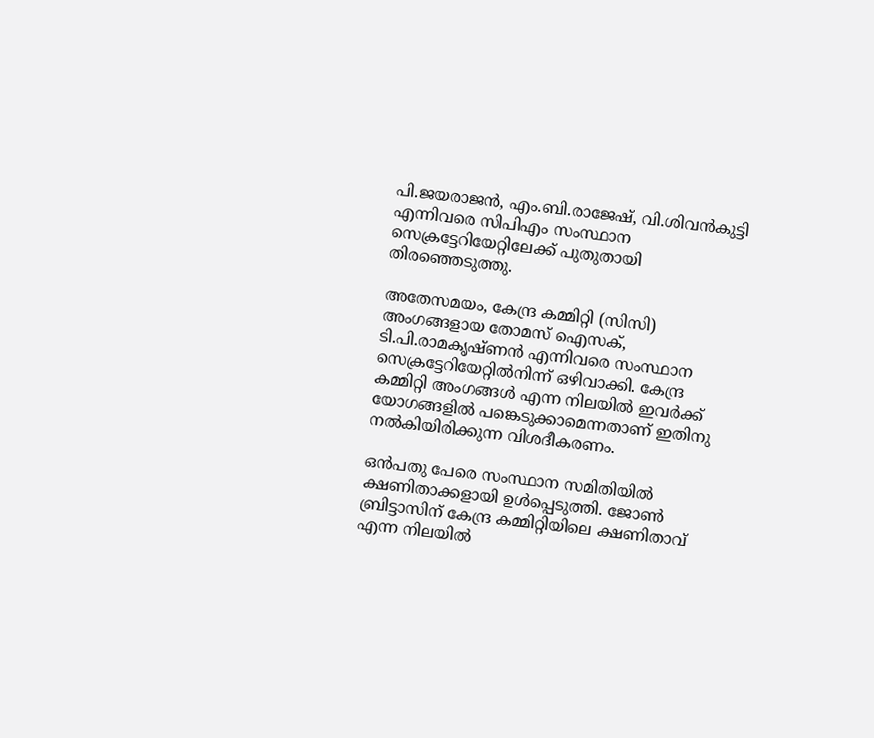പി.ജയരാജൻ, എം.ബി.രാജേഷ്, വി.ശിവൻകുട്ടി എന്നിവരെ സിപിഎം സംസ്ഥാന സെക്രട്ടേറിയേറ്റിലേക്ക് പുതുതായി തിരഞ്ഞെടുത്തു.

അതേസമയം, കേന്ദ്ര കമ്മിറ്റി (സിസി) അംഗങ്ങളായ തോമസ് ഐസക്, ടി.പി.രാമകൃഷ്ണൻ എന്നിവരെ സംസ്ഥാന സെക്രട്ടേറിയേറ്റിൽനിന്ന് ഒഴിവാക്കി. കേന്ദ്ര കമ്മിറ്റി അംഗങ്ങൾ എന്ന നിലയിൽ ഇവർക്ക് യോഗങ്ങളിൽ പങ്കെടുക്കാമെന്നതാണ് ഇതിനു നൽകിയിരിക്കുന്ന വിശദീകരണം.

ഒൻപതു പേരെ സംസ്ഥാന സമിതിയിൽ ക്ഷണിതാക്കളായി ഉൾപ്പെടുത്തി. ജോൺ ബ്രിട്ടാസിന് കേന്ദ്ര കമ്മിറ്റിയിലെ ക്ഷണിതാവ് എന്ന നിലയിൽ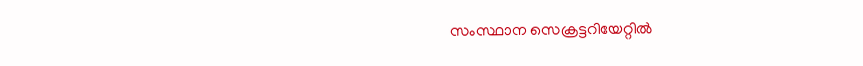സംസ്ഥാന സെക്രട്ടറിയേറ്റിൽ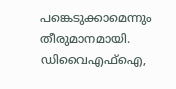പങ്കെടുക്കാമെന്നും തീരുമാനമായി.  ഡിവൈഎഫ്ഐ,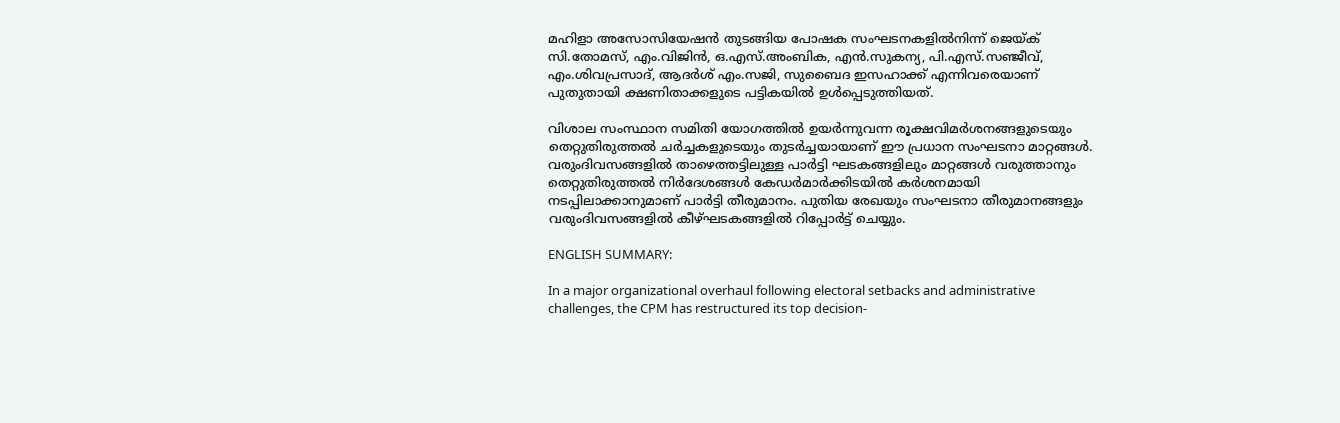മഹിളാ അസോസിയേഷൻ തുടങ്ങിയ പോഷക സംഘടനകളിൽനിന്ന് ജെയ്ക് സി.തോമസ്, എം.വിജിൻ, ഒ.എസ്.അംബിക, എൻ.സുകന്യ, പി.എസ്.സഞ്ജീവ്, എം.ശിവപ്രസാദ്, ആദർശ് എം.സജി, സുബൈദ ഇസഹാക്ക് എന്നിവരെയാണ് പുതുതായി ക്ഷണിതാക്കളുടെ പട്ടികയിൽ ഉൾപ്പെടുത്തിയത്.

വിശാല സംസ്ഥാന സമിതി യോഗത്തിൽ ഉയർന്നുവന്ന രൂക്ഷവിമർശനങ്ങളുടെയും തെറ്റുതിരുത്തൽ ചർച്ചകളുടെയും തുടർച്ചയായാണ് ഈ പ്രധാന സംഘടനാ മാറ്റങ്ങൾ. വരുംദിവസങ്ങളിൽ താഴെത്തട്ടിലുള്ള പാർട്ടി ഘടകങ്ങളിലും മാറ്റങ്ങൾ വരുത്താനും തെറ്റുതിരുത്തൽ നിർദേശങ്ങൾ കേഡർമാർക്കിടയിൽ കർശനമായി നടപ്പിലാക്കാനുമാണ് പാർട്ടി തീരുമാനം. പുതിയ രേഖയും സംഘടനാ തീരുമാനങ്ങളും വരുംദിവസങ്ങളിൽ കീഴ്ഘടകങ്ങളിൽ റിപ്പോർട്ട് ചെയ്യും.

ENGLISH SUMMARY:

In a major organizational overhaul following electoral setbacks and administrative challenges, the CPM has restructured its top decision-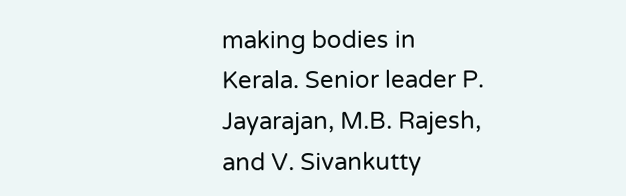making bodies in Kerala. Senior leader P. Jayarajan, M.B. Rajesh, and V. Sivankutty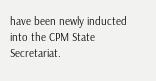have been newly inducted into the CPM State Secretariat.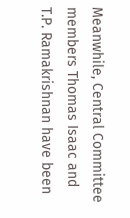Meanwhile, Central Committee members Thomas Isaac and T.P. Ramakrishnan have been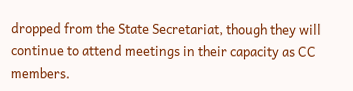dropped from the State Secretariat, though they will continue to attend meetings in their capacity as CC members.